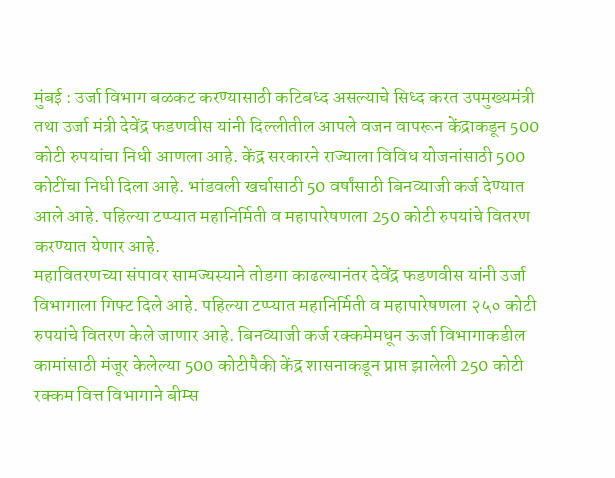मुंबई : उर्जा विभाग बळकट करण्यासाठी कटिबध्द असल्याचे सिध्द करत उपमुख्यमंत्री तथा उर्जा मंत्री देवेंद्र फडणवीस यांनी दिल्लीतील आपले वजन वापरून केंद्राकडून 500 कोटी रुपयांचा निधी आणला आहे. केंद्र सरकारने राज्याला विविध योजनांसाठी 500 कोटींचा निधी दिला आहे. भांडवली खर्चासाठी 50 वर्षांसाठी बिनव्याजी कर्ज देण्यात आले आहे. पहिल्या टप्प्यात महानिर्मिती व महापारेषणला 250 कोटी रुपयांचे वितरण करण्यात येणार आहे.
महावितरणच्या संपावर सामज्यस्याने तोडगा काढल्यानंतर देवेंद्र फडणवीस यांनी उर्जा विभागाला गिफ्ट दिले आहे. पहिल्या टप्प्यात महानिर्मिती व महापारेषणला २५० कोटी रुपयांचे वितरण केले जाणार आहे. बिनव्याजी कर्ज रक्कमेमधून ऊर्जा विभागाकडील कामांसाठी मंजूर केलेल्या 500 कोटीपैकी केंद्र शासनाकडून प्राप्त झालेली 250 कोटी रक्कम वित्त विभागाने बीम्स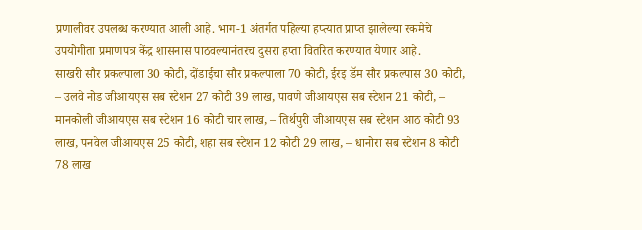प्रणालीवर उपलब्ध करण्यात आली आहे. भाग-1 अंतर्गत पहिल्या हप्त्यात प्राप्त झालेल्या रकमेचे उपयोगीता प्रमाणपत्र केंद्र शासनास पाठवल्यानंतरच दुसरा हप्ता वितरित करण्यात येणार आहे.
साखरी सौर प्रकल्पाला 30 कोटी, दोंडाईचा सौर प्रकल्पाला 70 कोटी, ईरइ डॅम सौर प्रकल्पास 30 कोटी, – उलवे नोड जीआयएस सब स्टेशन 27 कोटी 39 लाख, पावणे जीआयएस सब स्टेशन 21 कोटी, – मानकोली जीआयएस सब स्टेशन 16 कोटी चार लाख, – तिर्थपुरी जीआयएस सब स्टेशन आठ कोटी 93 लाख, पनवेल जीआयएस 25 कोटी, शहा सब स्टेशन 12 कोटी 29 लाख, – धानोरा सब स्टेशन 8 कोटी 78 लाख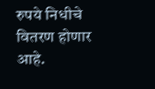रुपये निधीचे वितरण होणार आहे.